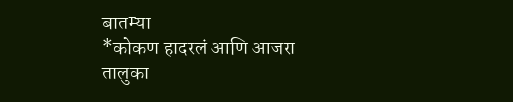बातम्या
*कोकण हादरलं आणि आजरा तालुका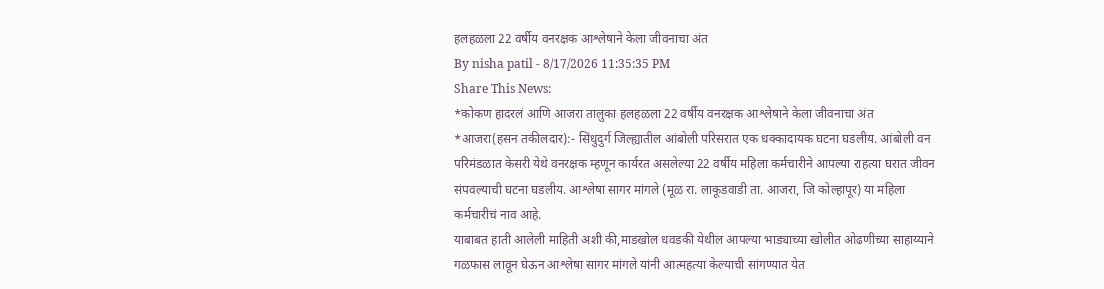हलहळला 22 वर्षीय वनरक्षक आश्लेषाने केला जीवनाचा अंत
By nisha patil - 8/17/2026 11:35:35 PM
Share This News:
*कोकण हादरलं आणि आजरा तालुका हलहळला 22 वर्षीय वनरक्षक आश्लेषाने केला जीवनाचा अंत
*आजरा(हसन तकीलदार):- सिंधुदुर्ग जिल्ह्यातील आंबोली परिसरात एक धक्कादायक घटना घडलीय. आंबोली वन परिमंडळात केसरी येथे वनरक्षक म्हणून कार्यरत असलेल्या 22 वर्षीय महिला कर्मचारीने आपल्या राहत्या घरात जीवन संपवल्याची घटना घडलीय. आश्लेषा सागर मांगले (मूळ रा. लाकूडवाडी ता. आजरा, जि कोल्हापूर) या महिला कर्मचारीचं नाव आहे.
याबाबत हाती आलेली माहिती अशी की,माडखोल धवडकी येथील आपल्या भाड्याच्या खोलीत ओढणीच्या साहाय्याने गळफास लावून घेऊन आश्लेषा सागर मांगले यांनी आत्महत्या केल्याची सांगण्यात येत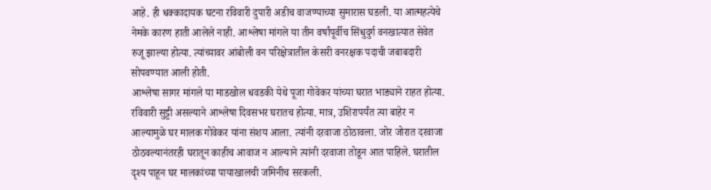आहे. ही धक्कादायक घटना रविवारी दुपारी अडीच वाजण्याच्या सुमारास घडली. या आत्महत्येचे नेमके कारण हाती आलेले नाही. आश्लेषा मांगले या तीन वर्षांपूर्वीच सिंधुदुर्ग वनखात्यात सेवेत रुजू झाल्या होत्या. त्यांच्यावर आंबोली वन परिक्षेत्रातील केसरी वनरक्षक पदाची जबाबदारी सोपवण्यात आली होती.
आश्लेषा सागर मांगले या माडखोल धवडकी येथे पूजा गोवेकर यांच्या घरात भाड्याने राहत होत्या. रविवारी सुट्टी असल्याने आश्लेषा दिवसभर घरातच होत्या. मात्र, उशिरापर्यंत त्या बाहेर न आल्यामुळे घर मालक गोवेकर यांना संशय आला. त्यांनी दरवाजा ठोठावला. जोर जोरात दरवाजा ठोठवल्यानंतरही घरातून काहीच आवाज न आल्याने त्यांनी दरवाजा तोडून आत पाहिले. घरातील दृश्य पाहून घर मालकांच्या पायाखालची जमिनीच सरकली.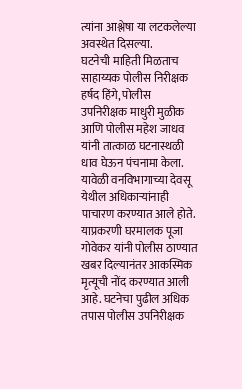त्यांना आश्लेषा या लटकलेल्या अवस्थेत दिसल्या.
घटनेची माहिती मिळताच साहाय्यक पोलीस निरीक्षक हर्षद हिंगे, पोलीस उपनिरीक्षक माधुरी मुळीक आणि पोलीस महेश जाधव यांनी तात्काळ घटनास्थळी धाव घेऊन पंचनामा केला. यावेळी वनविभागाच्या देवसू येथील अधिकाऱ्यांनाही पाचारण करण्यात आले होते. याप्रकरणी घरमालक पूजा गोवेकर यांनी पोलीस ठाण्यात खबर दिल्यानंतर आकस्मिक मृत्यूची नोंद करण्यात आली आहे. घटनेचा पुढील अधिक तपास पोलीस उपनिरीक्षक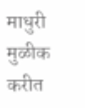माधुरी मुळीक करीत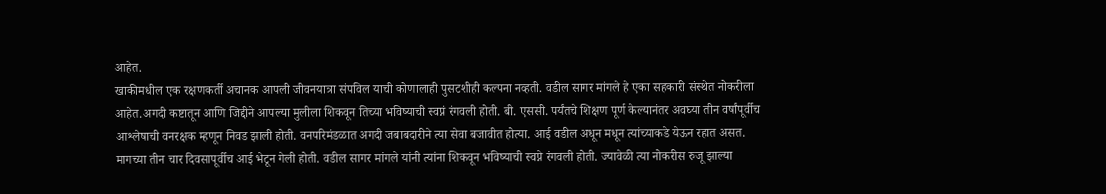आहेत.
खाकीमधील एक रक्षणकर्ती अचानक आपली जीवनयात्रा संपविल याची कोणालाही पुसटशीही कल्पना नव्हती. वडील सागर मांगले हे एका सहकारी संस्थेत नोकरीला आहेत.अगदी कष्टातून आणि जिद्दीने आपल्या मुलीला शिकवून तिच्या भविष्याची स्वप्नं रंगवली होती. बी. एससी. पर्यंतचे शिक्षण पूर्ण केल्यानंतर अवघ्या तीन वर्षांपूर्वीच आश्लेषाची वनरक्षक म्हणून निवड झाली होती. वनपरिमंडळात अगदी जबाबदारीने त्या सेवा बजावीत होत्या. आई वडील अधून मधून त्यांच्याकडे येऊन रहात असत. मागच्या तीन चार दिवसापूर्वीच आई भेटून गेली होती. वडील सागर मांगले यांनी त्यांना शिकवून भविष्याची स्वप्ने रंगवली होती. ज्यावेळी त्या नोकरीस रुजू झाल्या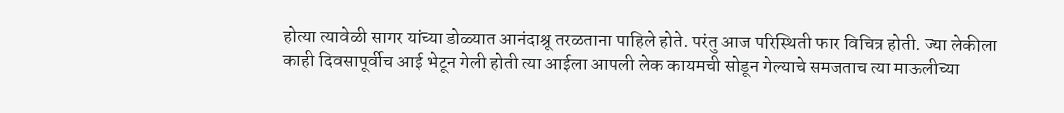होत्या त्यावेळी सागर यांच्या डोळ्यात आनंदाश्रू तरळताना पाहिले होते. परंतु आज परिस्थिती फार विचित्र होती. ज्या लेकीला काही दिवसापूर्वीच आई भेटून गेली होती त्या आईला आपली लेक कायमची सोडून गेल्याचे समजताच त्या माऊलीच्या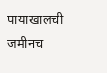पायाखालची जमीनच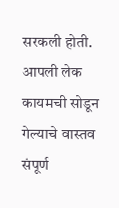सरकली होती. आपली लेक कायमची सोडून गेल्याचे वास्तव संपूर्ण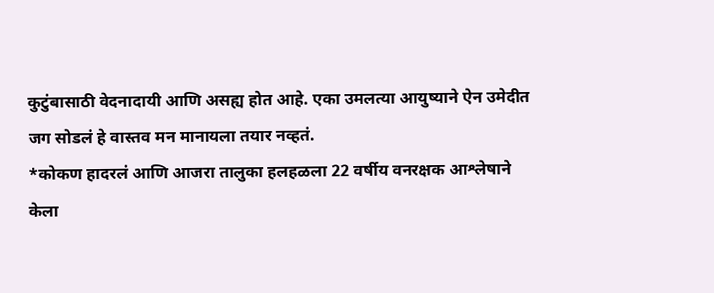कुटुंबासाठी वेदनादायी आणि असह्य होत आहे. एका उमलत्या आयुष्याने ऐन उमेदीत जग सोडलं हे वास्तव मन मानायला तयार नव्हतं.
*कोकण हादरलं आणि आजरा तालुका हलहळला 22 वर्षीय वनरक्षक आश्लेषाने केला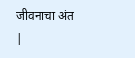जीवनाचा अंत
|